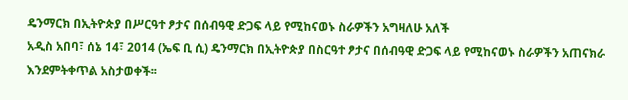ዴንማርክ በኢትዮጵያ በሥርዓተ ፆታና በሰብዓዊ ድጋፍ ላይ የሚከናወኑ ስራዎችን አግዛለሁ አለች
አዲስ አበባ፣ ሰኔ 14፣ 2014 (ኤፍ ቢ ሲ) ዴንማርክ በኢትዮጵያ በስርዓተ ፆታና በሰብዓዊ ድጋፍ ላይ የሚከናወኑ ስራዎችን አጠናክራ እንደምትቀጥል አስታወቀች፡፡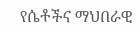የሴቶችና ማህበራዊ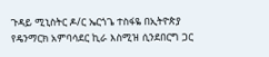ጉዳይ ሚኒስትር ዶ/ር ኤርጎጌ ተስፋዬ በኢትዮጵያ የዴንማርክ አምባሳደር ኪራ እስሚዝ ሲንደበርግ ጋር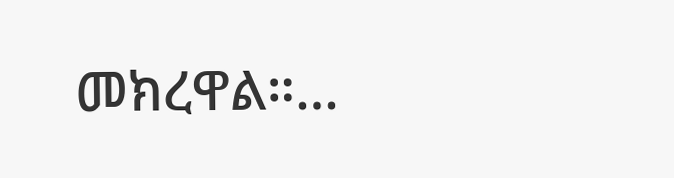መክረዋል።…